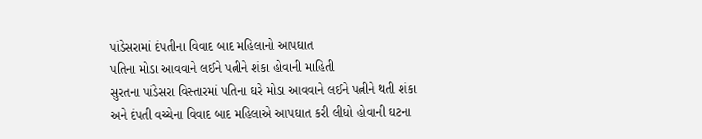પાંડેસરામાં દંપતીના વિવાદ બાદ મહિલાનો આપઘાત
પતિના મોડા આવવાને લઈને પત્નીને શંકા હોવાની માહિતી
સુરતના પાંડેસરા વિસ્તારમાં પતિના ઘરે મોડા આવવાને લઈને પત્નીને થતી શંકા અને દંપતી વચ્ચેના વિવાદ બાદ મહિલાએ આપઘાત કરી લીધો હોવાની ઘટના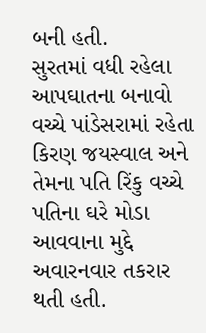બની હતી.
સુરતમાં વધી રહેલા આપઘાતના બનાવો વચ્ચે પાંડેસરામાં રહેતા કિરણ જયસ્વાલ અને તેમના પતિ રિંકુ વચ્ચે પતિના ઘરે મોડા આવવાના મુદ્દે અવારનવાર તકરાર થતી હતી.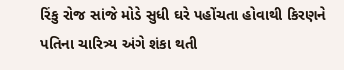રિંકુ રોજ સાંજે મોડે સુધી ઘરે પહોંચતા હોવાથી કિરણને પતિના ચારિત્ર્ય અંગે શંકા થતી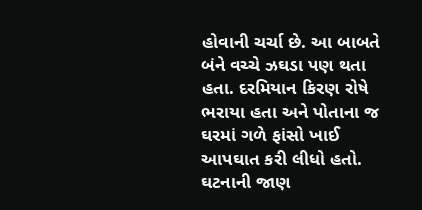હોવાની ચર્ચા છે. આ બાબતે બંને વચ્ચે ઝઘડા પણ થતા હતા. દરમિયાન કિરણ રોષે ભરાયા હતા અને પોતાના જ ઘરમાં ગળે ફાંસો ખાઈ આપઘાત કરી લીધો હતો. ઘટનાની જાણ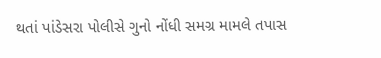થતાં પાંડેસરા પોલીસે ગુનો નોંધી સમગ્ર મામલે તપાસ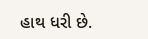હાથ ધરી છે.